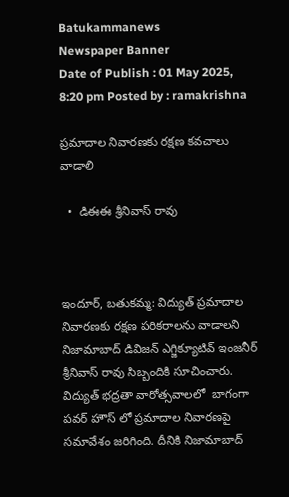Batukammanews
Newspaper Banner
Date of Publish : 01 May 2025, 8:20 pm Posted by : ramakrishna

ప్రమాదాల నివారణకు రక్షణ కవచాలు వాడాలి

  •  డిఈఈ శ్రీనివాస్ రావు



ఇందూర్, బతుకమ్మ: విద్యుత్ ప్రమాదాల నివారణకు రక్షణ పరికరాలను వాడాలని నిజామాబాద్ డివిజన్ ఎగ్జిక్యూటివ్ ఇంజనీర్ శ్రీనివాస్ రావు సిబ్బందికి సూచించారు. విద్యుత్ భద్రతా వారోత్సవాలలో  బాగంగా పవర్ హౌస్ లో ప్రమాదాల నివారణపై సమావేశం జరిగింది. దీనికి నిజామాబాద్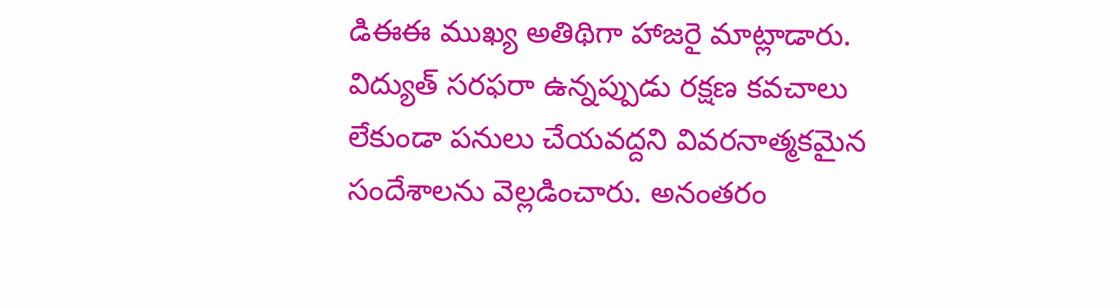డిఈఈ ముఖ్య అతిథిగా హాజరై మాట్లాడారు. విద్యుత్ సరఫరా ఉన్నప్పుడు రక్షణ కవచాలు లేకుండా పనులు చేయవద్దని వివరనాత్మకమైన సందేశాలను వెల్లడించారు. అనంతరం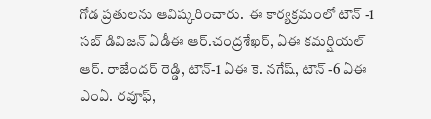గోడ ప్రతులను ఆవిష్కరించారు.  ఈ కార్యక్రమంలో టౌన్ -1 సబ్ డివిజన్ ఏడీఈ ఆర్.చంద్రశేఖర్, ఏఈ కమర్షియల్ ఆర్. రాజేందర్ రెడ్డి, టౌన్-1 ఏఈ కె. నగేష్, టౌన్ -6 ఏఈ ఎంఏ. రవూఫ్,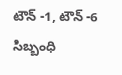టౌన్ -1, టౌన్ -6 సిబ్బంధి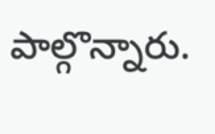పాల్గొన్నారు.